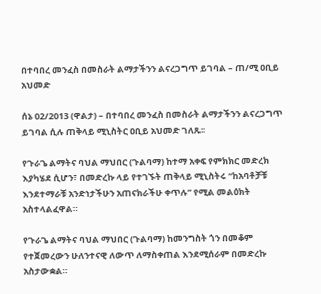በተባበረ መንፈስ በመስራት ልማታችንን ልናረጋግጥ ይገባል – ጠ/ሚ ዐቢይ አህመድ

ሰኔ 02/2013 (ዋልታ) – በተባበረ መንፈስ በመስራት ልማታችንን ልናረጋግጥ ይገባል ሲሉ ጠቅላይ ሚኒስትር ዐቢይ አህመድ ገለጹ፡፡

የጉራጌ ልማትና ባህል ማህበር (ጉልባማ) ከተማ አቀፍ የምክክር መድረክ እያካሄደ ሲሆን፣ በመድረኩ ላይ የተገኙት ጠቅላይ ሚኒስትሩ “ከአባቶቻቹ እንደተማራቹ አንድነታችሁን አጠናክራችሁ ቀጥሉ” የሚል መልዕክት አስተላልፈዋል።

የጉራጌ ልማትና ባህል ማህበር (ጉልባማ) ከመንግስት ጎን በመቆም የተጀመረውን ሁለንተናዊ ለውጥ ለማስቀጠል እንደሚሰራም በመድረኩ አስታውቋል።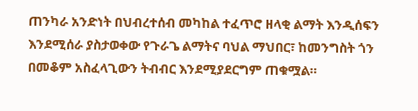ጠንካራ አንድነት በህብረተሰብ መካከል ተፈጥሮ ዘላቂ ልማት እንዲሰፍን እንደሚሰራ ያስታወቀው የጉራጌ ልማትና ባህል ማህበር፣ ከመንግስት ጎን በመቆም አስፈላጊውን ትብብር እንደሚያደርግም ጠቁሟል።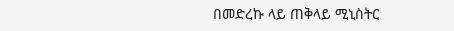በመድረኩ ላይ ጠቅላይ ሚኒስትር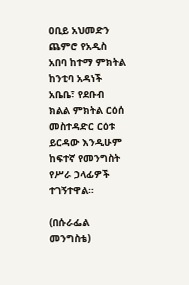ዐቢይ አህመድን ጨምሮ የአዲስ አበባ ከተማ ምክትል ከንቲባ አዳነች አቤቤ፣ የደቡብ ክልል ምክትል ርዕሰ መስተዳድር ርዕቱ ይርዳው እንዲሁም ከፍተኛ የመንግስት የሥራ ኃላፊዎች ተገኝተዋል።

(በሱራፌል መንግስቴ)